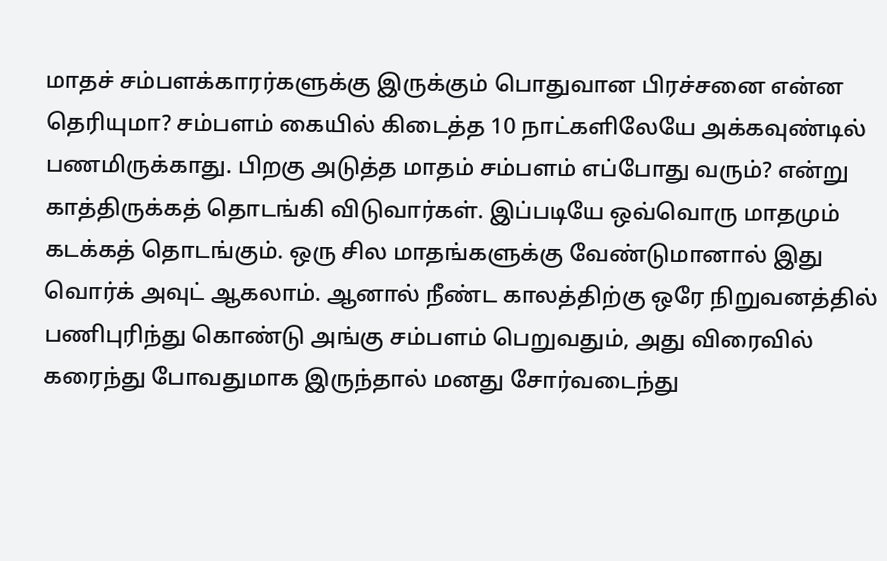மாதச் சம்பளக்காரர்களுக்கு இருக்கும் பொதுவான பிரச்சனை என்ன தெரியுமா? சம்பளம் கையில் கிடைத்த 10 நாட்களிலேயே அக்கவுண்டில் பணமிருக்காது. பிறகு அடுத்த மாதம் சம்பளம் எப்போது வரும்? என்று காத்திருக்கத் தொடங்கி விடுவார்கள். இப்படியே ஒவ்வொரு மாதமும் கடக்கத் தொடங்கும். ஒரு சில மாதங்களுக்கு வேண்டுமானால் இது வொர்க் அவுட் ஆகலாம். ஆனால் நீண்ட காலத்திற்கு ஒரே நிறுவனத்தில் பணிபுரிந்து கொண்டு அங்கு சம்பளம் பெறுவதும், அது விரைவில் கரைந்து போவதுமாக இருந்தால் மனது சோர்வடைந்து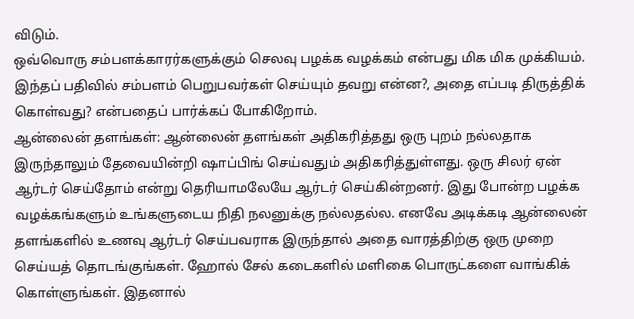விடும்.
ஒவ்வொரு சம்பளக்காரர்களுக்கும் செலவு பழக்க வழக்கம் என்பது மிக மிக முக்கியம். இந்தப் பதிவில் சம்பளம் பெறுபவர்கள் செய்யும் தவறு என்ன?, அதை எப்படி திருத்திக் கொள்வது? என்பதைப் பார்க்கப் போகிறோம்.
ஆன்லைன் தளங்கள்: ஆன்லைன் தளங்கள் அதிகரித்தது ஒரு புறம் நல்லதாக இருந்தாலும் தேவையின்றி ஷாப்பிங் செய்வதும் அதிகரித்துள்ளது. ஒரு சிலர் ஏன் ஆர்டர் செய்தோம் என்று தெரியாமலேயே ஆர்டர் செய்கின்றனர். இது போன்ற பழக்க வழக்கங்களும் உங்களுடைய நிதி நலனுக்கு நல்லதல்ல. எனவே அடிக்கடி ஆன்லைன் தளங்களில் உணவு ஆர்டர் செய்பவராக இருந்தால் அதை வாரத்திற்கு ஒரு முறை செய்யத் தொடங்குங்கள். ஹோல் சேல் கடைகளில் மளிகை பொருட்களை வாங்கிக் கொள்ளுங்கள். இதனால்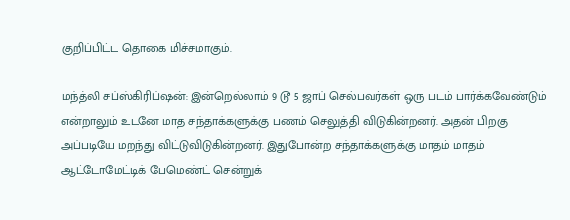குறிப்பிட்ட தொகை மிச்சமாகும்.

மந்த்லி சப்ஸ்கிரிப்ஷன்: இன்றெல்லாம் 9 டூ 5 ஜாப் செல்பவர்கள் ஒரு படம் பார்க்கவேண்டும் என்றாலும் உடனே மாத சந்தாக்களுக்கு பணம் செலுத்தி விடுகின்றனர். அதன் பிறகு அப்படியே மறந்து விட்டுவிடுகின்றனர். இதுபோன்ற சந்தாக்களுக்கு மாதம் மாதம் ஆட்டோமேட்டிக் பேமெண்ட் சென்றுக்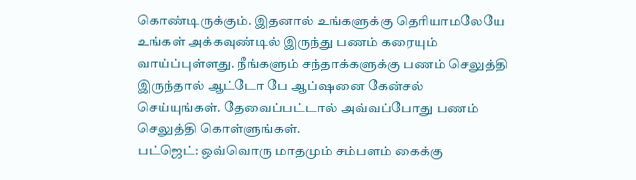கொண்டிருக்கும். இதனால் உங்களுக்கு தெரியாமலேயே உங்கள் அக்கவுண்டில் இருந்து பணம் கரையும் வாய்ப்புள்ளது. நீங்களும் சந்தாக்களுக்கு பணம் செலுத்தி இருந்தால் ஆட்டோ பே ஆப்ஷனை கேன்சல் செய்யுங்கள். தேவைப்பட்டால் அவ்வப்போது பணம் செலுத்தி கொள்ளுங்கள்.
பட்ஜெட்: ஒவ்வொரு மாதமும் சம்பளம் கைக்கு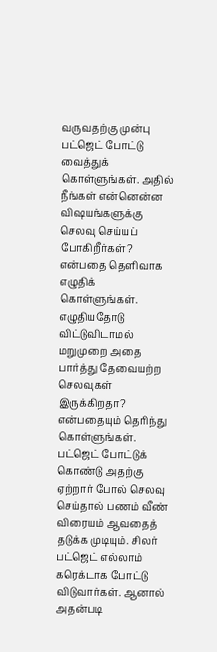வருவதற்கு முன்பு பட்ஜெட் போட்டு வைத்துக் கொள்ளுங்கள். அதில் நீங்கள் என்னென்ன விஷயங்களுக்கு செலவு செய்யப் போகிறீர்கள்? என்பதை தெளிவாக எழுதிக் கொள்ளுங்கள். எழுதியதோடு விட்டுவிடாமல் மறுமுறை அதை பார்த்து தேவையற்ற செலவுகள் இருக்கிறதா? என்பதையும் தெரிந்து கொள்ளுங்கள். பட்ஜெட் போட்டுக் கொண்டு அதற்கு ஏற்றார் போல் செலவு செய்தால் பணம் வீண் விரையம் ஆவதைத் தடுக்க முடியும். சிலர் பட்ஜெட் எல்லாம் கரெக்டாக போட்டு விடுவார்கள். ஆனால் அதன்படி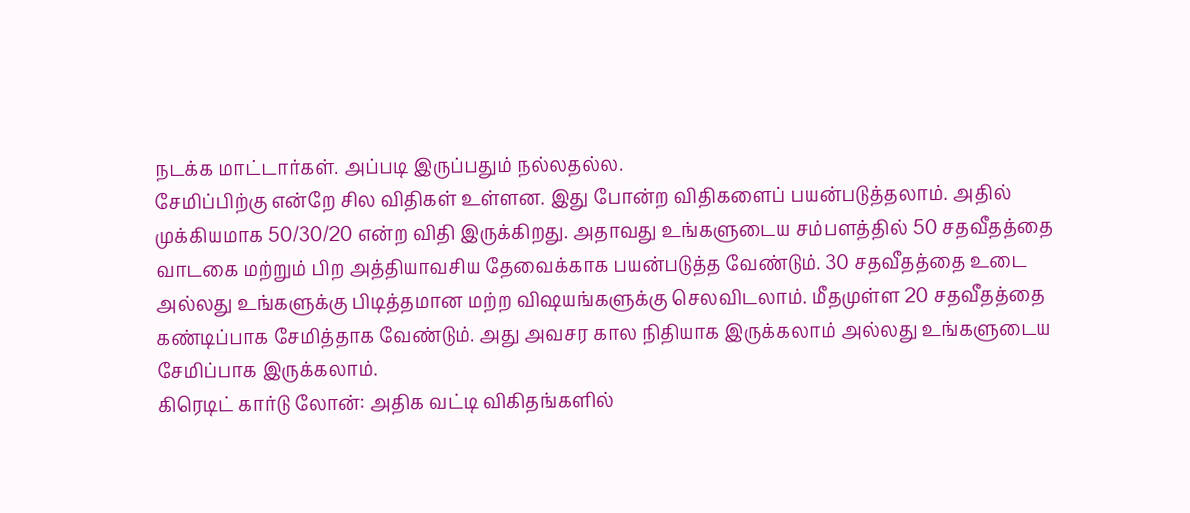நடக்க மாட்டார்கள். அப்படி இருப்பதும் நல்லதல்ல.
சேமிப்பிற்கு என்றே சில விதிகள் உள்ளன. இது போன்ற விதிகளைப் பயன்படுத்தலாம். அதில் முக்கியமாக 50/30/20 என்ற விதி இருக்கிறது. அதாவது உங்களுடைய சம்பளத்தில் 50 சதவீதத்தை வாடகை மற்றும் பிற அத்தியாவசிய தேவைக்காக பயன்படுத்த வேண்டும். 30 சதவீதத்தை உடை அல்லது உங்களுக்கு பிடித்தமான மற்ற விஷயங்களுக்கு செலவிடலாம். மீதமுள்ள 20 சதவீதத்தை கண்டிப்பாக சேமித்தாக வேண்டும். அது அவசர கால நிதியாக இருக்கலாம் அல்லது உங்களுடைய சேமிப்பாக இருக்கலாம்.
கிரெடிட் கார்டு லோன்: அதிக வட்டி விகிதங்களில்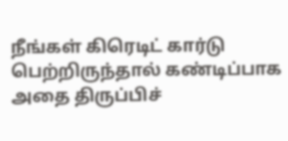நீங்கள் கிரெடிட் கார்டு பெற்றிருந்தால் கண்டிப்பாக அதை திருப்பிச்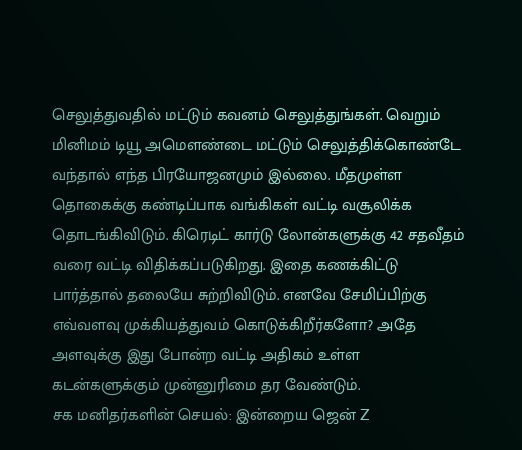செலுத்துவதில் மட்டும் கவனம் செலுத்துங்கள். வெறும் மினிமம் டியூ அமௌண்டை மட்டும் செலுத்திக்கொண்டே வந்தால் எந்த பிரயோஜனமும் இல்லை. மீதமுள்ள தொகைக்கு கண்டிப்பாக வங்கிகள் வட்டி வசூலிக்க தொடங்கிவிடும். கிரெடிட் கார்டு லோன்களுக்கு 42 சதவீதம் வரை வட்டி விதிக்கப்படுகிறது. இதை கணக்கிட்டு பார்த்தால் தலையே சுற்றிவிடும். எனவே சேமிப்பிற்கு எவ்வளவு முக்கியத்துவம் கொடுக்கிறீர்களோ? அதே அளவுக்கு இது போன்ற வட்டி அதிகம் உள்ள கடன்களுக்கும் முன்னுரிமை தர வேண்டும்.
சக மனிதர்களின் செயல்: இன்றைய ஜென் Z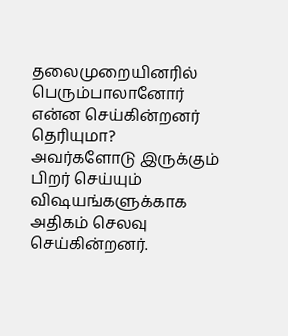தலைமுறையினரில் பெரும்பாலானோர் என்ன செய்கின்றனர் தெரியுமா? அவர்களோடு இருக்கும் பிறர் செய்யும் விஷயங்களுக்காக அதிகம் செலவு செய்கின்றனர்.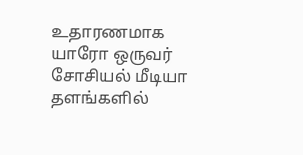உதாரணமாக யாரோ ஒருவர் சோசியல் மீடியா தளங்களில்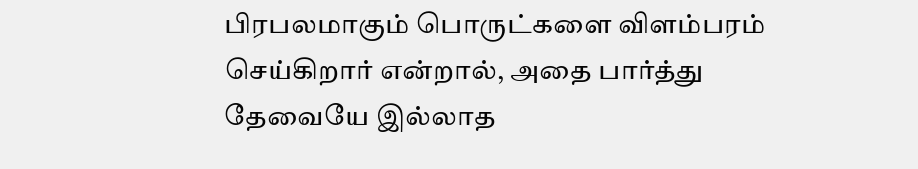பிரபலமாகும் பொருட்களை விளம்பரம் செய்கிறார் என்றால், அதை பார்த்து தேவையே இல்லாத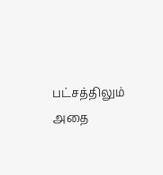பட்சத்திலும் அதை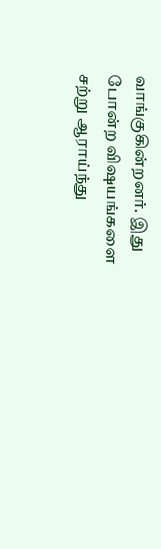வாங்குகின்றனர். இது போன்ற விஷயங்களை சற்று ஆராய்ந்து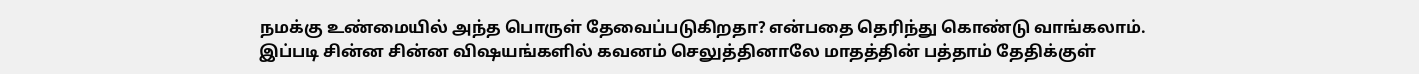நமக்கு உண்மையில் அந்த பொருள் தேவைப்படுகிறதா? என்பதை தெரிந்து கொண்டு வாங்கலாம். இப்படி சின்ன சின்ன விஷயங்களில் கவனம் செலுத்தினாலே மாதத்தின் பத்தாம் தேதிக்குள்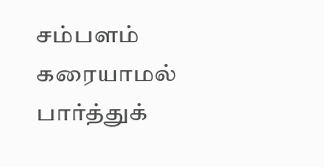சம்பளம் கரையாமல் பார்த்துக்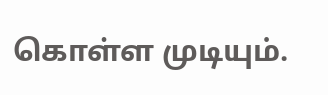கொள்ள முடியும்.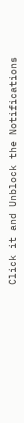Click it and Unblock the Notifications